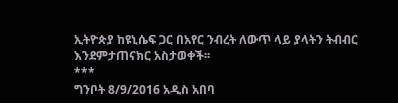ኢትዮጵያ ከዩኒሴፍ ጋር በአየር ንብረት ለውጥ ላይ ያላትን ትብብር እንደምታጠናክር አስታወቀች፡፡
***
ግንቦት 8/9/2016 አዲስ አበባ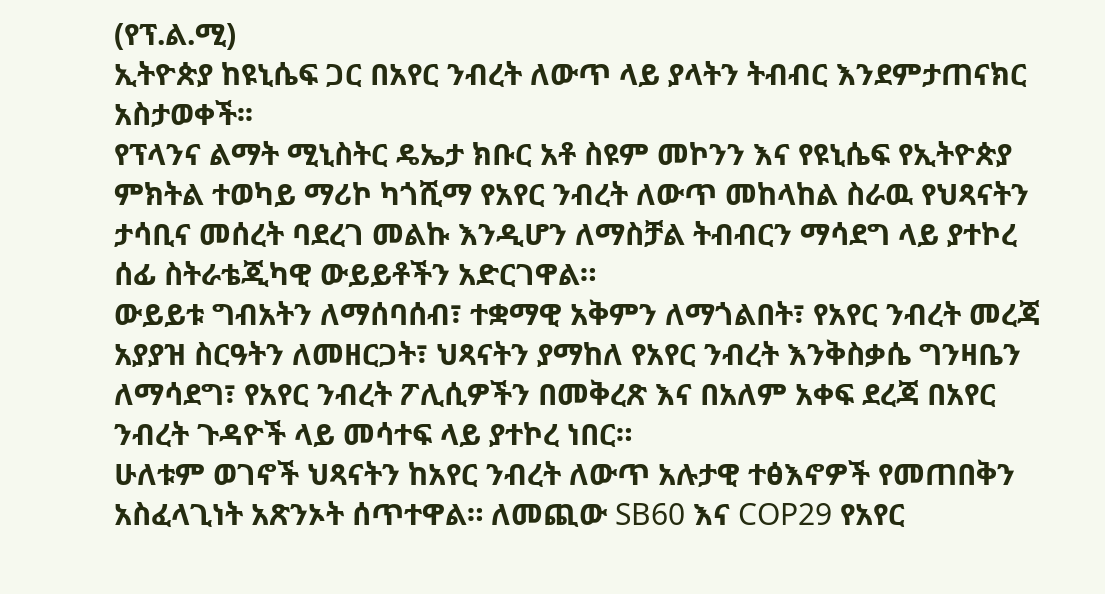(የፕ.ል.ሚ)
ኢትዮጵያ ከዩኒሴፍ ጋር በአየር ንብረት ለውጥ ላይ ያላትን ትብብር እንደምታጠናክር አስታወቀች፡፡
የፕላንና ልማት ሚኒስትር ዴኤታ ክቡር አቶ ስዩም መኮንን እና የዩኒሴፍ የኢትዮጵያ ምክትል ተወካይ ማሪኮ ካጎሺማ የአየር ንብረት ለውጥ መከላከል ስራዉ የህጻናትን ታሳቢና መሰረት ባደረገ መልኩ እንዲሆን ለማስቻል ትብብርን ማሳደግ ላይ ያተኮረ ሰፊ ስትራቴጂካዊ ውይይቶችን አድርገዋል።
ውይይቱ ግብአትን ለማሰባሰብ፣ ተቋማዊ አቅምን ለማጎልበት፣ የአየር ንብረት መረጃ አያያዝ ስርዓትን ለመዘርጋት፣ ህጻናትን ያማከለ የአየር ንብረት እንቅስቃሴ ግንዛቤን ለማሳደግ፣ የአየር ንብረት ፖሊሲዎችን በመቅረጽ እና በአለም አቀፍ ደረጃ በአየር ንብረት ጉዳዮች ላይ መሳተፍ ላይ ያተኮረ ነበር።
ሁለቱም ወገኖች ህጻናትን ከአየር ንብረት ለውጥ አሉታዊ ተፅእኖዎች የመጠበቅን አስፈላጊነት አጽንኦት ሰጥተዋል። ለመጪው SB60 እና COP29 የአየር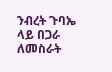ንብረት ጉባኤ ላይ በጋራ ለመስራት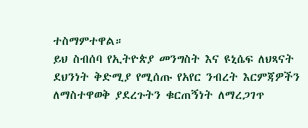ተስማምተዋል።
ይህ ስብሰባ የኢትዮጵያ መንግስት እና ዩኒሴፍ ለህጻናት ደህንነት ቅድሚያ የሚሰጡ የአየር ንብረት እርምጃዎችን ለማስተዋወቅ ያደረጉትን ቁርጠኝነት ለማረጋገጥ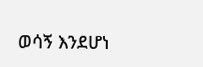ወሳኝ እንደሆነ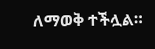ለማወቅ ተችሏል።